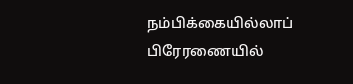நம்பிக்கையில்லாப் பிரேரணையில்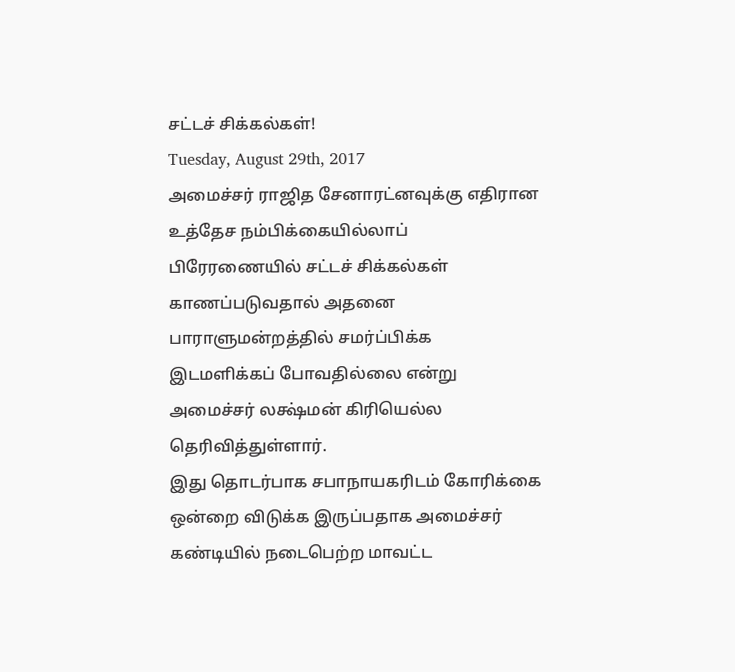சட்டச் சிக்கல்கள்!
Tuesday, August 29th, 2017
அமைச்சர் ராஜித சேனாரட்னவுக்கு எதிரான உத்தேச நம்பிக்கையில்லாப் பிரேரணையில் சட்டச் சிக்கல்கள் காணப்படுவதால் அதனை பாராளுமன்றத்தில் சமர்ப்பிக்க இடமளிக்கப் போவதில்லை என்று அமைச்சர் லக்ஷ்மன் கிரியெல்ல தெரிவித்துள்ளார்.
இது தொடர்பாக சபாநாயகரிடம் கோரிக்கை ஒன்றை விடுக்க இருப்பதாக அமைச்சர் கண்டியில் நடைபெற்ற மாவட்ட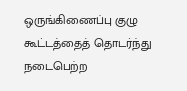ஒருங்கிணைப்பு குழு கூட்டத்தைத் தொடர்ந்து நடைபெற்ற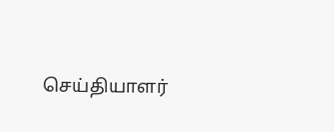செய்தியாளர்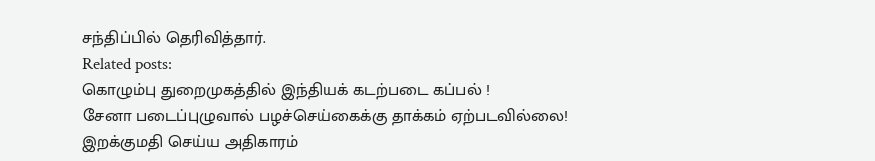சந்திப்பில் தெரிவித்தார்.
Related posts:
கொழும்பு துறைமுகத்தில் இந்தியக் கடற்படை கப்பல் !
சேனா படைப்புழுவால் பழச்செய்கைக்கு தாக்கம் ஏற்படவில்லை!
இறக்குமதி செய்ய அதிகாரம்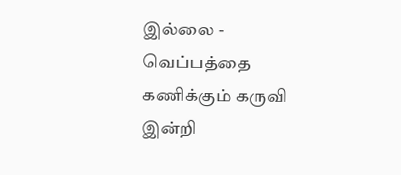இல்லை - வெப்பத்தை கணிக்கும் கருவி இன்றி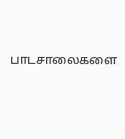பாடசாலைகளை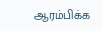ஆரம்பிக்க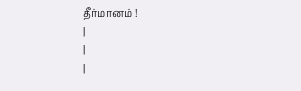தீர்மானம் !
|
|
|